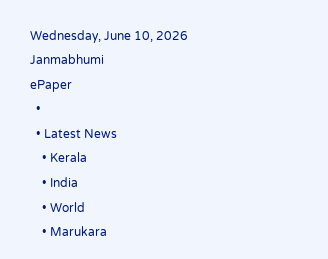Wednesday, June 10, 2026
Janmabhumi
ePaper
  •
  • Latest News
    • Kerala
    • India
    • World
    • Marukara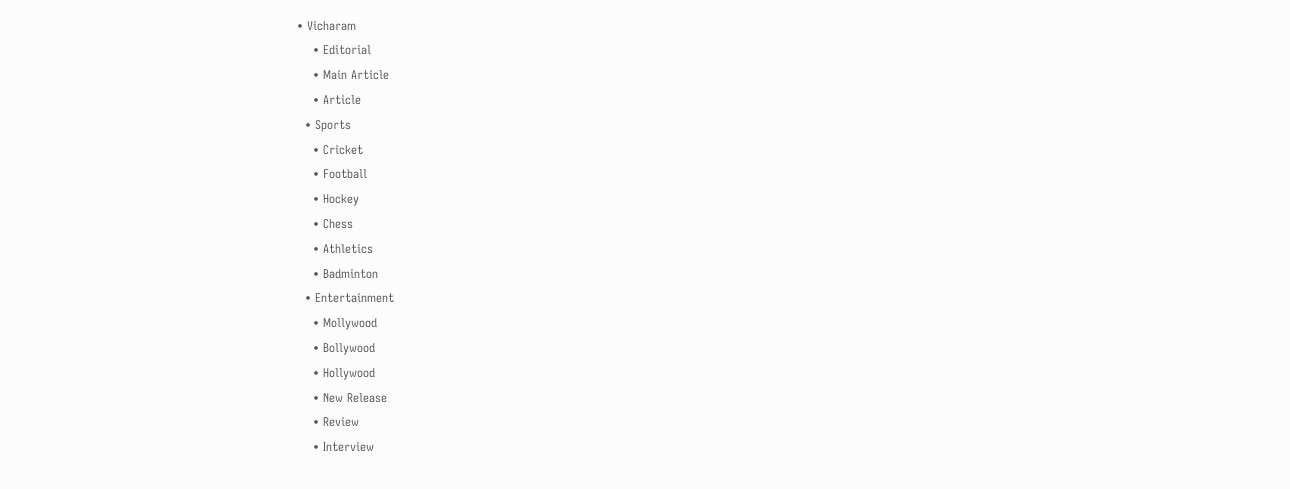• Vicharam
    • Editorial
    • Main Article
    • Article
  • Sports
    • Cricket
    • Football
    • Hockey
    • Chess
    • Athletics
    • Badminton
  • Entertainment
    • Mollywood
    • Bollywood
    • Hollywood
    • New Release
    • Review
    • Interview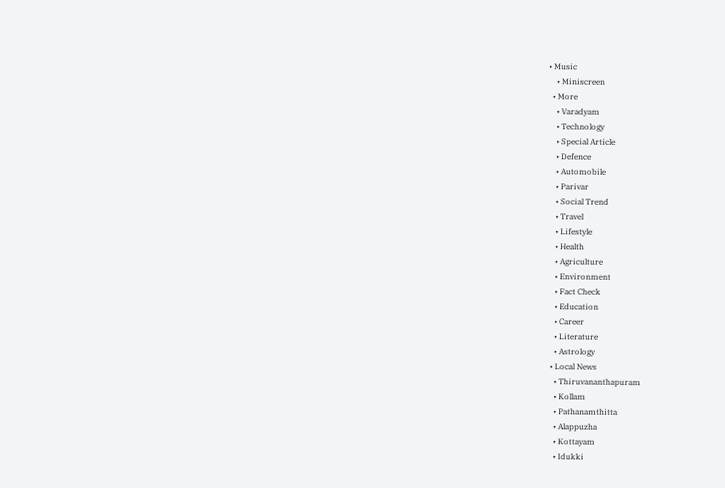• Music
    • Miniscreen
  • More
    • Varadyam
    • Technology
    • Special Article
    • Defence
    • Automobile
    • Parivar
    • Social Trend
    • Travel
    • Lifestyle
    • Health
    • Agriculture
    • Environment
    • Fact Check
    • Education
    • Career
    • Literature
    • Astrology
  • Local News
    • Thiruvananthapuram
    • Kollam
    • Pathanamthitta
    • Alappuzha
    • Kottayam
    • Idukki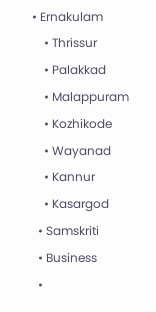• Ernakulam
    • Thrissur
    • Palakkad
    • Malappuram
    • Kozhikode
    • Wayanad
    • Kannur
    • Kasargod
  • Samskriti
  • Business
  •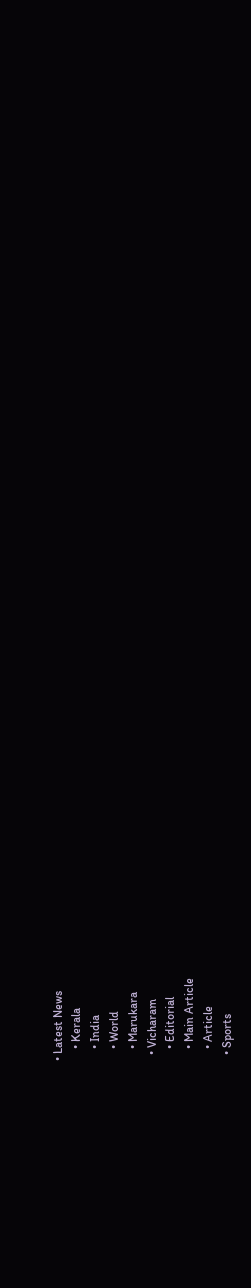• Latest News
    • Kerala
    • India
    • World
    • Marukara
  • Vicharam
    • Editorial
    • Main Article
    • Article
  • Sports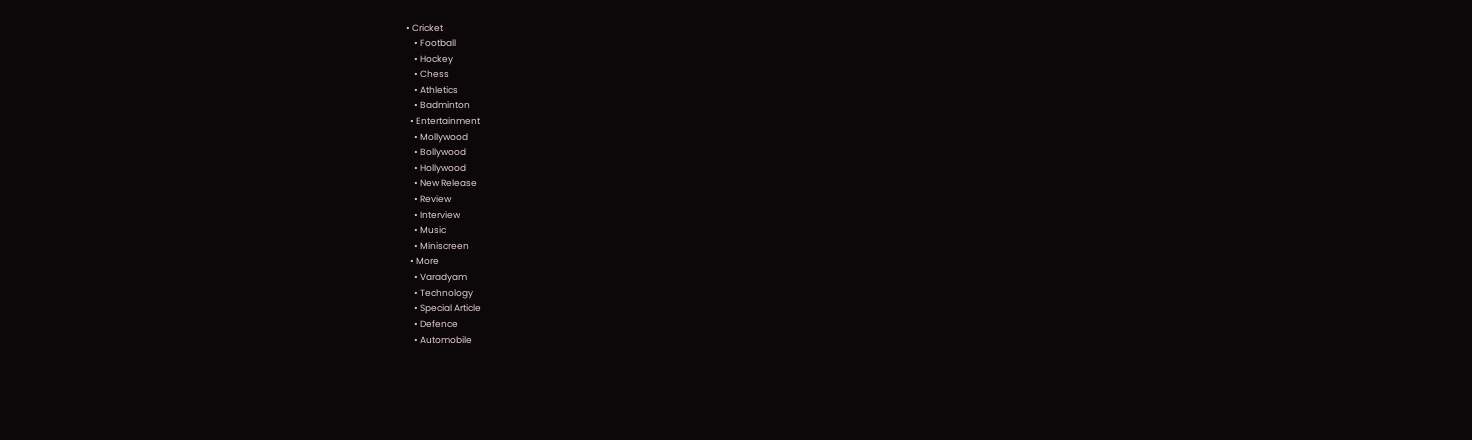• Cricket
    • Football
    • Hockey
    • Chess
    • Athletics
    • Badminton
  • Entertainment
    • Mollywood
    • Bollywood
    • Hollywood
    • New Release
    • Review
    • Interview
    • Music
    • Miniscreen
  • More
    • Varadyam
    • Technology
    • Special Article
    • Defence
    • Automobile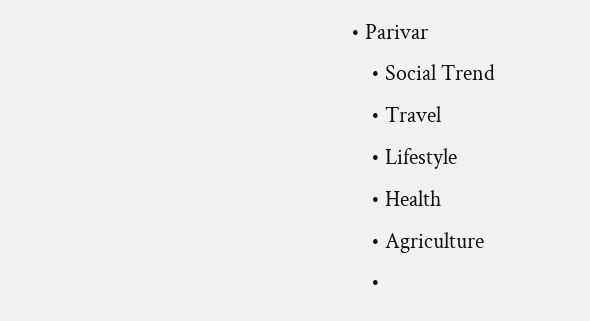• Parivar
    • Social Trend
    • Travel
    • Lifestyle
    • Health
    • Agriculture
    •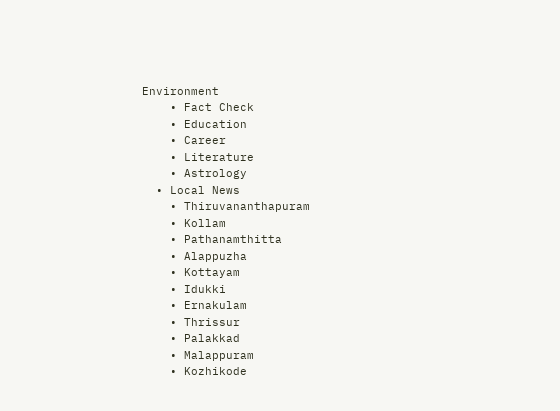Environment
    • Fact Check
    • Education
    • Career
    • Literature
    • Astrology
  • Local News
    • Thiruvananthapuram
    • Kollam
    • Pathanamthitta
    • Alappuzha
    • Kottayam
    • Idukki
    • Ernakulam
    • Thrissur
    • Palakkad
    • Malappuram
    • Kozhikode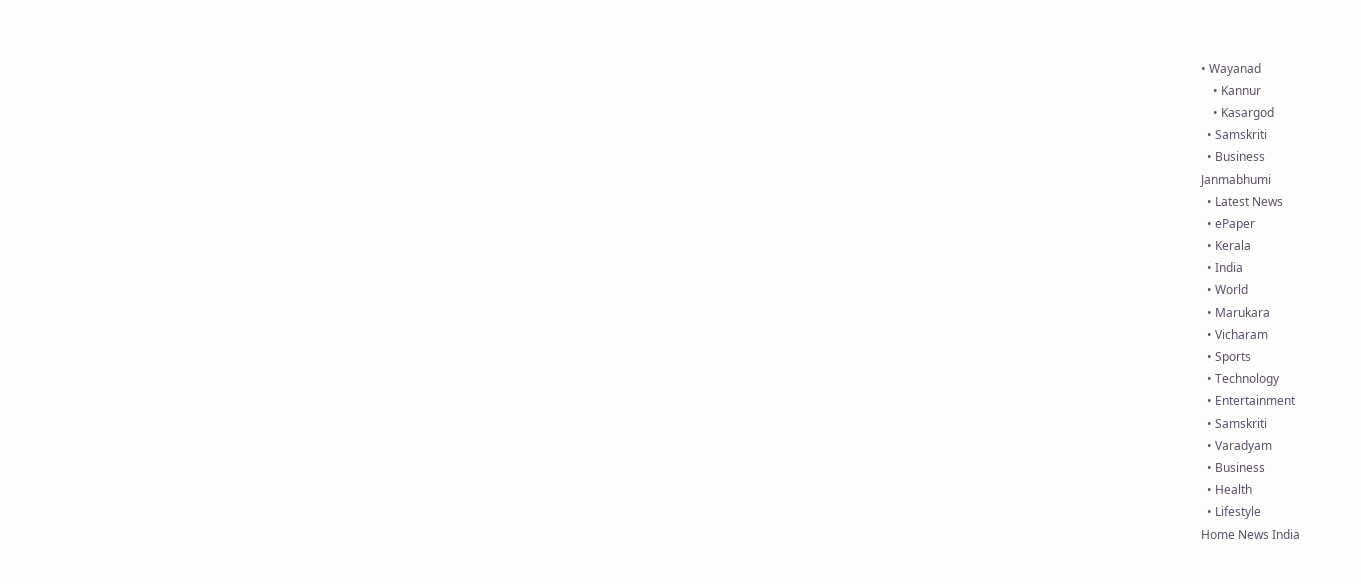• Wayanad
    • Kannur
    • Kasargod
  • Samskriti
  • Business
Janmabhumi
  • Latest News
  • ePaper
  • Kerala
  • India
  • World
  • Marukara
  • Vicharam
  • Sports
  • Technology
  • Entertainment
  • Samskriti
  • Varadyam
  • Business
  • Health
  • Lifestyle
Home News India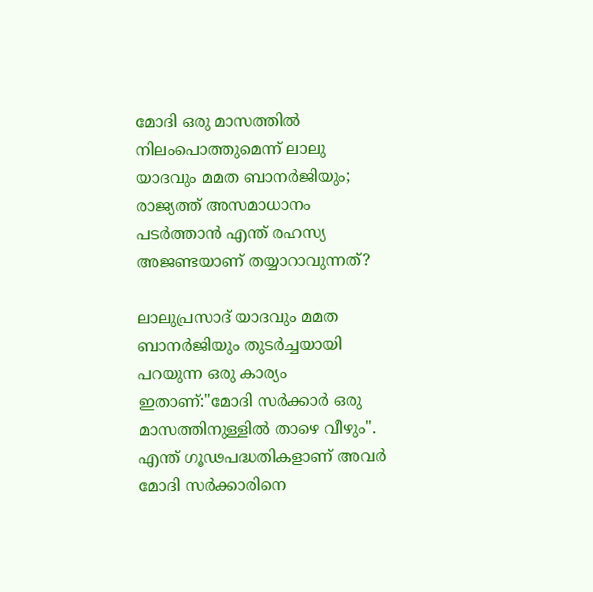മോദി ഒരു മാസത്തില്‍ നിലംപൊത്തുമെന്ന് ലാലു യാദവും മമത ബാനര്‍ജിയും; രാജ്യത്ത് അസമാധാനം പടര്‍ത്താന്‍ എന്ത് രഹസ്യ അജണ്ടയാണ് തയ്യാറാവുന്നത്?

ലാലുപ്രസാദ് യാദവും മമത ബാനര്‍ജിയും തുടര്‍ച്ചയായി പറയുന്ന ഒരു കാര്യം ഇതാണ്:"മോദി സര്‍ക്കാര്‍ ഒരു മാസത്തിനുള്ളില്‍ താഴെ വീഴും". എന്ത് ഗൂഢപദ്ധതികളാണ് അവര്‍ മോദി സര്‍ക്കാരിനെ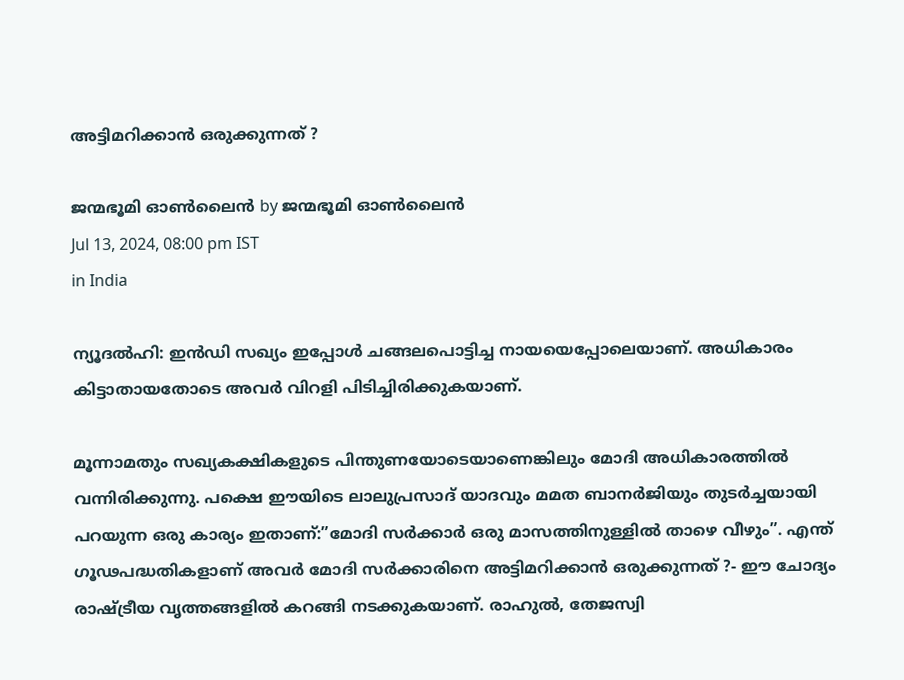അട്ടിമറിക്കാന്‍ ഒരുക്കുന്നത് ?

ജന്മഭൂമി ഓണ്‍ലൈന്‍ by ജന്മഭൂമി ഓണ്‍ലൈന്‍
Jul 13, 2024, 08:00 pm IST
in India

ന്യൂദല്‍ഹി: ഇന്‍ഡി സഖ്യം ഇപ്പോള്‍ ചങ്ങലപൊട്ടിച്ച നായയെപ്പോലെയാണ്. അധികാരം കിട്ടാതായതോടെ അവര്‍ വിറളി പിടിച്ചിരിക്കുകയാണ്.

മൂന്നാമതും സഖ്യകക്ഷികളുടെ പിന്തുണയോടെയാണെങ്കിലും മോദി അധികാരത്തില്‍ വന്നിരിക്കുന്നു. പക്ഷെ ഈയിടെ ലാലുപ്രസാദ് യാദവും മമത ബാനര്‍ജിയും തുടര്‍ച്ചയായി പറയുന്ന ഒരു കാര്യം ഇതാണ്:”മോദി സര്‍ക്കാര്‍ ഒരു മാസത്തിനുള്ളില്‍ താഴെ വീഴും”. എന്ത് ഗൂഢപദ്ധതികളാണ് അവര്‍ മോദി സര്‍ക്കാരിനെ അട്ടിമറിക്കാന്‍ ഒരുക്കുന്നത് ?- ഈ ചോദ്യം രാഷ്‌ട്രീയ വൃത്തങ്ങളില്‍ കറങ്ങി നടക്കുകയാണ്. രാഹുല്‍, തേജസ്വി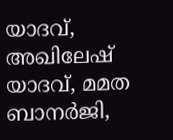യാദവ്, അഖിലേഷ് യാദവ്, മമത ബാനര്‍ജി,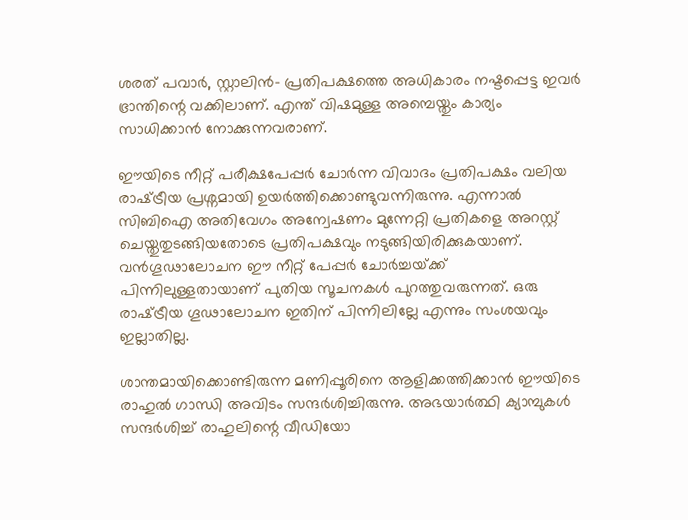ശരത് പവാര്‍, സ്റ്റാലിന്‍- പ്രതിപക്ഷത്തെ അധികാരം നഷ്ടപ്പെട്ട ഇവര്‍ ഭ്രാന്തിന്റെ വക്കിലാണ്. എന്ത് വിഷമുള്ള അമ്പെയ്തും കാര്യം സാധിക്കാന്‍ നോക്കുന്നവരാണ്.

ഈയിടെ നീറ്റ് പരീക്ഷപേപ്പര്‍ ചോര്‍ന്ന വിവാദം പ്രതിപക്ഷം വലിയ രാഷ്‌ട്രീയ പ്രശ്നമായി ഉയര്‍ത്തിക്കൊണ്ടുവന്നിരുന്നു. എന്നാല്‍ സിബിഐ അതിവേഗം അന്വേഷണം മുന്നേറ്റി പ്രതികളെ അറസ്റ്റ് ചെയ്തുതുടങ്ങിയതോടെ പ്രതിപക്ഷവും നടുങ്ങിയിരിക്കുകയാണ്. വന്‍ഗൂഢാലോചന ഈ നീറ്റ് പേപ്പര്‍ ചോര്‍ച്ചയ്‌ക്ക് പിന്നിലുള്ളതായാണ് പുതിയ സൂചനകള്‍ പുറത്തുവരുന്നത്. ഒരു രാഷ്‌ട്രീയ ഗൂഢാലോചന ഇതിന് പിന്നിലില്ലേ എന്നും സംശയവും ഇല്ലാതില്ല.

ശാന്തമായിക്കൊണ്ടിരുന്ന മണിപ്പൂരിനെ ആളിക്കത്തിക്കാന്‍ ഈയിടെ രാഹുല്‍ ഗാന്ധി അവിടം സന്ദര്‍ശിച്ചിരുന്നു. അഭയാര്‍ത്ഥി ക്യാമ്പുകള്‍ സന്ദര്‍ശിച്ച് രാഹുലിന്റെ വീഡിയോ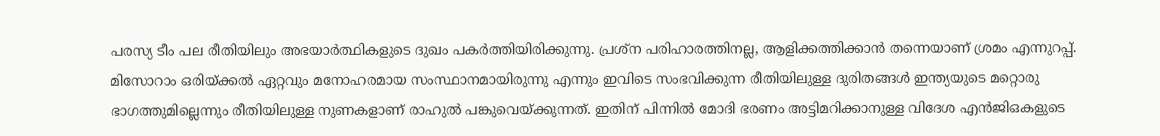പരസ്യ ടീം പല രീതിയിലും അഭയാര്‍ത്ഥികളുടെ ദുഖം പകര്‍ത്തിയിരിക്കുന്നു. പ്രശ്ന പരിഹാരത്തിനല്ല, ആളിക്കത്തിക്കാന്‍ തന്നെയാണ് ശ്രമം എന്നുറപ്പ്. മിസോറാം ഒരിയ്‌ക്കല്‍ ഏറ്റവും മനോഹരമായ സംസ്ഥാനമായിരുന്നു എന്നും ഇവിടെ സംഭവിക്കുന്ന രീതിയിലുള്ള ദുരിതങ്ങള്‍ ഇന്ത്യയുടെ മറ്റൊരു ഭാഗത്തുമില്ലെന്നും രീതിയിലുള്ള നുണകളാണ് രാഹുല്‍ പങ്കുവെയ്‌ക്കുന്നത്. ഇതിന് പിന്നില്‍ മോദി ഭരണം അട്ടിമറിക്കാനുള്ള വിദേശ എന്‍ജിഒകളുടെ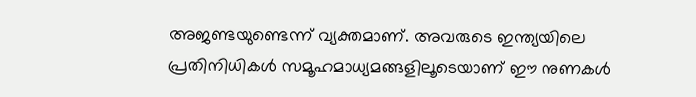അജണ്ടയുണ്ടെന്ന് വ്യക്തമാണ്. അവരുടെ ഇന്ത്യയിലെ പ്രതിനിധികള്‍ സമൂഹമാധ്യമങ്ങളിലൂടെയാണ് ഈ നുണകള്‍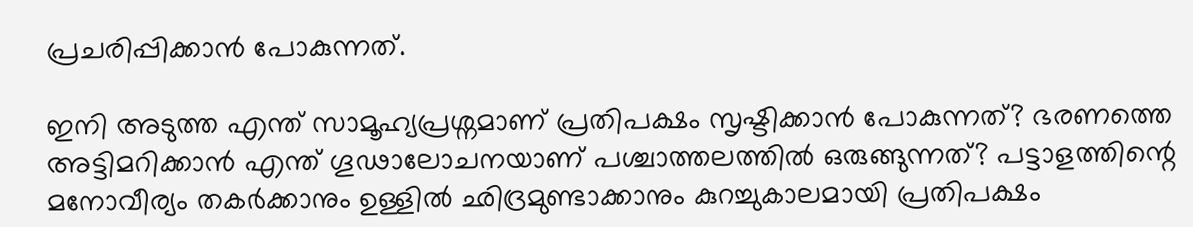പ്രചരിപ്പിക്കാന്‍ പോകുന്നത്.

ഇനി അടുത്ത എന്ത് സാമൂഹ്യപ്രശ്നമാണ് പ്രതിപക്ഷം സൃഷ്ടിക്കാന്‍ പോകുന്നത്? ഭരണത്തെ അട്ടിമറിക്കാന്‍ എന്ത് ഗൂഢാലോചനയാണ് പശ്ചാത്തലത്തില്‍ ഒരുങ്ങുന്നത്? പട്ടാളത്തിന്റെ മനോവീര്യം തകര്‍ക്കാനും ഉള്ളില്‍ ഛിദ്രമുണ്ടാക്കാനും കുറച്ചുകാലമായി പ്രതിപക്ഷം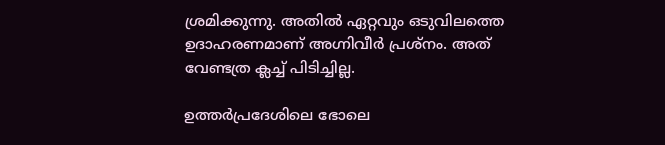ശ്രമിക്കുന്നു. അതില്‍ ഏറ്റവും ഒടുവിലത്തെ ഉദാഹരണമാണ് അഗ്നിവീര്‍ പ്രശ്നം. അത് വേണ്ടത്ര ക്ലച്ച് പിടിച്ചില്ല.

ഉത്തര്‍പ്രദേശിലെ ഭോലെ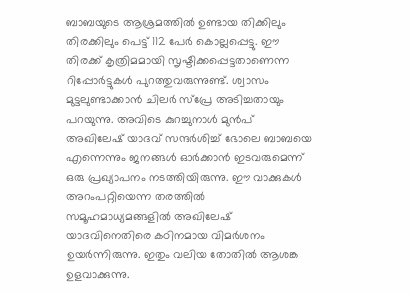ബാബയുടെ ആശ്രമത്തില്‍ ഉണ്ടായ തിക്കിലും തിരക്കിലും പെട്ട് 112 പേര്‍ കൊല്ലപ്പെട്ടു. ഈ തിരക്ക് കൃത്രിമമായി സൃഷ്ടിക്കപ്പെട്ടതാണെന്ന റിപ്പോര്‍ട്ടുകള്‍ പുറത്തുവരുന്നുണ്ട്. ശ്വാസം മുട്ടലുണ്ടാക്കാന്‍ ചിലര്‍ സ്പ്രേ അടിച്ചതായും പറയുന്നു. അവിടെ കുറച്ചുനാള്‍ മുന്‍പ് അഖിലേഷ് യാദവ് സന്ദര്‍ശിച്ച് ഭോലെ ബാബയെ എന്നെന്നും ജനങ്ങള്‍ ഓര്‍ക്കാന്‍ ഇടവരുമെന്ന് ഒരു പ്രഖ്യാപനം നടത്തിയിരുന്നു. ഈ വാക്കുകള്‍ അറംപറ്റിയെന്ന തരത്തില്‍ സമൂഹമാധ്യമങ്ങളില്‍ അഖിലേഷ് യാദവിനെതിരെ കഠിനമായ വിമര്‍ശനം ഉയര്‍ന്നിരുന്നു. ഇതും വലിയ തോതില്‍ ആശങ്ക ഉളവാക്കുന്നു.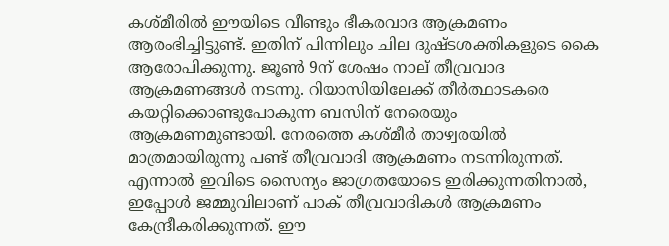കശ്മീരില്‍ ഈയിടെ വീണ്ടും ഭീകരവാദ ആക്രമണം ആരംഭിച്ചിട്ടുണ്ട്. ഇതിന് പിന്നിലും ചില ദുഷ്ടശക്തികളുടെ കൈ ആരോപിക്കുന്നു. ജൂണ്‍ 9ന് ശേഷം നാല് തീവ്രവാദ ആക്രമണങ്ങള്‍ നടന്നു. റിയാസിയിലേക്ക് തീര്‍ത്ഥാടകരെ കയറ്റിക്കൊണ്ടുപോകുന്ന ബസിന് നേരെയും ആക്രമണമുണ്ടായി. നേരത്തെ കശ്മീര്‍ താഴ്വരയില്‍ മാത്രമായിരുന്നു പണ്ട് തീവ്രവാദി ആക്രമണം നടന്നിരുന്നത്. എന്നാല്‍ ഇവിടെ സൈന്യം ജാഗ്രതയോടെ ഇരിക്കുന്നതിനാല്‍, ഇപ്പോള്‍ ജമ്മുവിലാണ് പാക് തീവ്രവാദികള്‍ ആക്രമണം കേന്ദ്രീകരിക്കുന്നത്. ഈ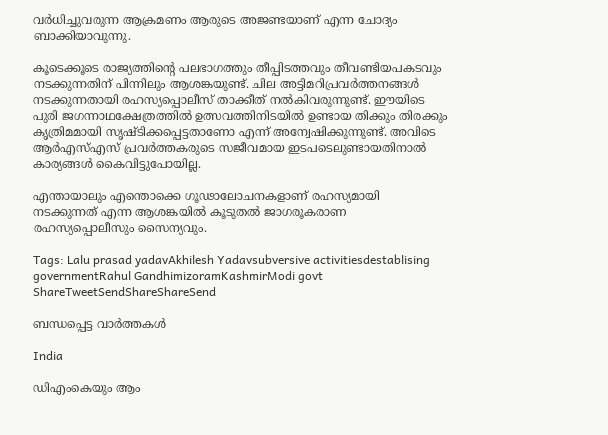വര്‍ധിച്ചുവരുന്ന ആക്രമണം ആരുടെ അജണ്ടയാണ് എന്ന ചോദ്യം ബാക്കിയാവുന്നു.

കൂടെക്കൂടെ രാജ്യത്തിന്റെ പലഭാഗത്തും തീപ്പിടത്തവും തീവണ്ടിയപകടവും നടക്കുന്നതിന് പിന്നിലും ആശങ്കയുണ്ട്. ചില അട്ടിമറിപ്രവര്‍ത്തനങ്ങള്‍ നടക്കുന്നതായി രഹസ്യപ്പൊലീസ് താക്കീത് നല്‍കിവരുന്നുണ്ട്. ഈയിടെ പുരി ജഗന്നാഥക്ഷേത്രത്തില്‍ ഉത്സവത്തിനിടയില്‍ ഉണ്ടായ തിക്കും തിരക്കും കൃത്രിമമായി സൃഷ്ടിക്കപ്പെട്ടതാണോ എന്ന് അന്വേഷിക്കുന്നുണ്ട്. അവിടെ ആര്‍എസ്എസ് പ്രവര്‍ത്തകരുടെ സജീവമായ ഇടപടെലുണ്ടായതിനാല്‍ കാര്യങ്ങള്‍ കൈവിട്ടുപോയില്ല.

എന്തായാലും എന്തൊക്കെ ഗൂഢാലോചനകളാണ് രഹസ്യമായി നടക്കുന്നത് എന്ന ആശങ്കയില്‍ കൂടുതല്‍ ജാഗരൂകരാണ രഹസ്യപ്പൊലീസും സൈന്യവും.

Tags: Lalu prasad yadavAkhilesh Yadavsubversive activitiesdestablising governmentRahul GandhimizoramKashmirModi govt
ShareTweetSendShareShareSend

ബന്ധപ്പെട്ട വാര്‍ത്തകള്‍

India

ഡിഎംകെയും ആം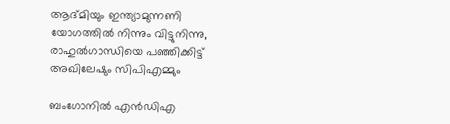ആദ്മിയും ഇന്ത്യാമുന്നണി യോഗത്തില്‍ നിന്നും വിട്ടുനിന്നു, രാഹുല്‍ഗാന്ധിയെ പഞ്ഞിക്കിട്ട് അഖിലേഷും സിപിഎമ്മും

ബംഗോനില്‍ എന്‍ഡിഎ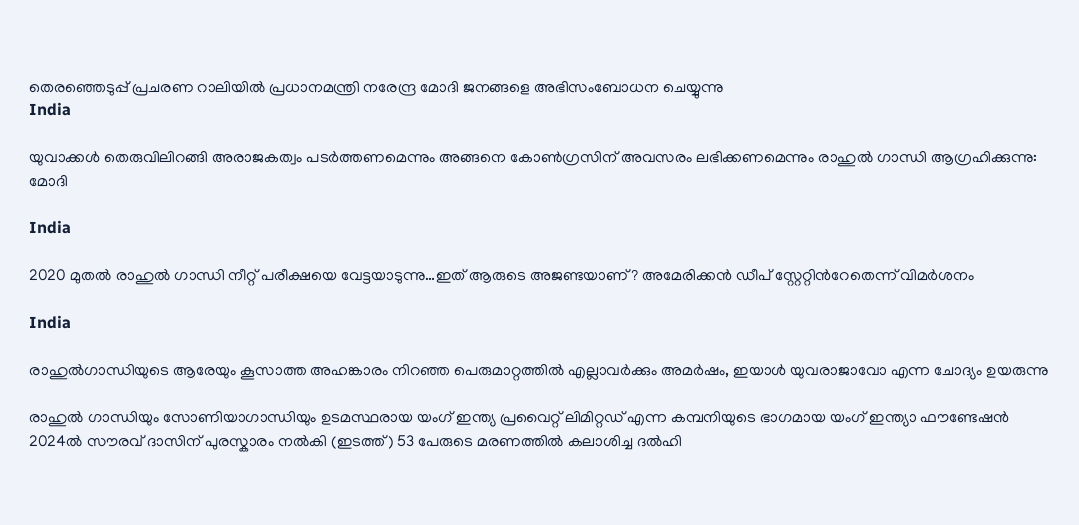തെരഞ്ഞെടുപ്പ് പ്രചരണ റാലിയില്‍ പ്രധാനമന്ത്രി നരേന്ദ്ര മോദി ജനങ്ങളെ അഭിസംബോധന ചെയ്യുന്നു
India

യുവാക്കൾ തെരുവിലിറങ്ങി അരാജകത്വം പടർത്തണമെന്നും അങ്ങനെ കോൺഗ്രസിന് അവസരം ലഭിക്കണമെന്നും രാഹുല്‍ ഗാന്ധി ആഗ്രഹിക്കുന്നു: മോദി

India

2020 മുതല്‍ രാഹുല്‍ ഗാന്ധി നീറ്റ് പരീക്ഷയെ വേട്ടയാടുന്നു…ഇത് ആരുടെ അജണ്ടയാണ്? അമേരിക്കന്‍ ഡീപ് സ്റ്റേറ്റിന്‍റേതെന്ന് വിമര്‍ശനം

India

രാഹുല്‍ഗാന്ധിയുടെ ആരേയും കൂസാത്ത അഹങ്കാരം നിറഞ്ഞ പെരുമാറ്റത്തില്‍ എല്ലാവര്‍ക്കും അമര്‍ഷം, ഇയാള്‍ യുവരാജാവോ എന്ന ചോദ്യം ഉയരുന്നു

രാഹുല്‍ ഗാന്ധിയും സോണിയാഗാന്ധിയും ഉടമസ്ഥരായ യംഗ് ഇന്ത്യ പ്രവൈറ്റ് ലിമിറ്റഡ് എന്ന കമ്പനിയുടെ ഭാഗമായ യംഗ് ഇന്ത്യാ ഫൗണ്ടേഷന്‍ 2024ല്‍ സൗരവ് ദാസിന് പുരസ്കാരം നല്‍കി (ഇടത്ത്) 53 പേരുടെ മരണത്തില്‍ കലാശിച്ച ദല്‍ഹി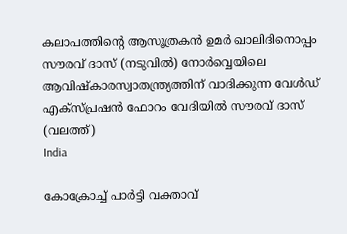കലാപത്തിന്‍റെ ആസൂത്രകന്‍ ഉമര്‍ ഖാലിദിനൊപ്പം സൗരവ് ദാസ് (നടുവില്‍) നോര്‍വ്വെയിലെ ആവിഷ്കാരസ്വാതന്ത്ര്യത്തിന് വാദിക്കുന്ന വേള്‍ഡ് എക്സ്പ്രഷന്‍ ഫോറം വേദിയില്‍ സൗരവ് ദാസ് (വലത്ത്)
India

കോക്രോച്ച് പാര്‍ട്ടി വക്താവ്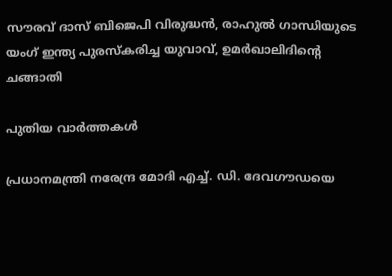സൗരവ് ദാസ് ബിജെപി വിരുദ്ധന്‍, രാഹുല്‍ ഗാന്ധിയുടെ യംഗ് ഇന്ത്യ പുരസ്കരിച്ച യുവാവ്, ഉമര്‍ഖാലിദിന്റെ ചങ്ങാതി

പുതിയ വാര്‍ത്തകള്‍

പ്രധാനമന്ത്രി നരേന്ദ്ര മോദി എച്ച്. ഡി. ദേവഗൗഡയെ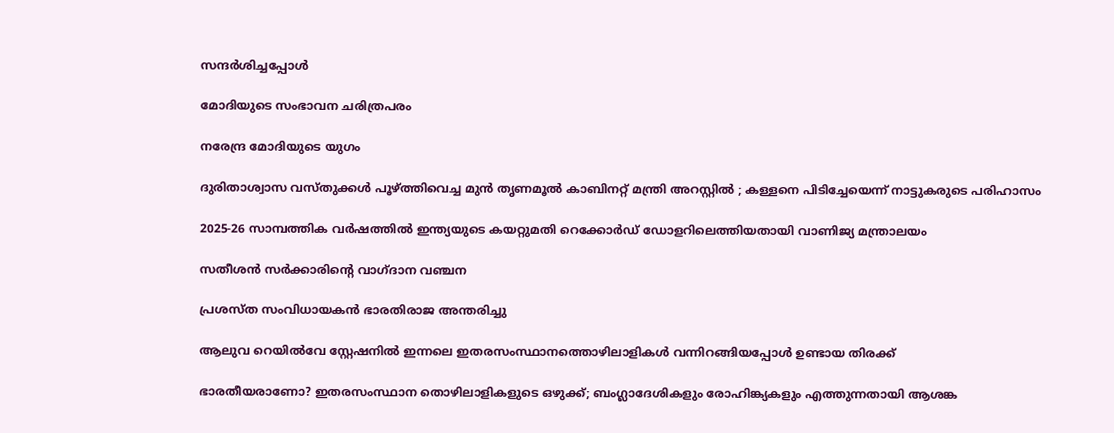സന്ദര്‍ശിച്ചപ്പോള്‍

മോദിയുടെ സംഭാവന ചരിത്രപരം

നരേന്ദ്ര മോദിയുടെ യുഗം

ദുരിതാശ്വാസ വസ്തുക്കൾ പൂഴ്‌ത്തിവെച്ച മുൻ തൃണമൂൽ കാബിനറ്റ് മന്ത്രി അറസ്റ്റിൽ ; കള്ളനെ പിടിച്ചേയെന്ന് നാട്ടുകരുടെ പരിഹാസം

2025-26 സാമ്പത്തിക വർഷത്തിൽ ഇന്ത്യയുടെ കയറ്റുമതി റെക്കോർഡ് ഡോളറിലെത്തിയതായി വാണിജ്യ മന്ത്രാലയം

സതീശന്‍ സര്‍ക്കാരിന്റെ വാഗ്ദാന വഞ്ചന

പ്രശസ്ത സംവിധായകന്‍ ഭാരതിരാജ അന്തരിച്ചു

ആലുവ റെയില്‍വേ സ്റ്റേഷനില്‍ ഇന്നലെ ഇതരസംസ്ഥാനത്തൊഴിലാളികള്‍ വന്നിറങ്ങിയപ്പോള്‍ ഉണ്ടായ തിരക്ക്‌

ഭാരതീയരാണോ? ഇതരസംസ്ഥാന തൊഴിലാളികളുടെ ഒഴുക്ക്; ബംഗ്ലാദേശികളും രോഹിങ്ക്യകളും എത്തുന്നതായി ആശങ്ക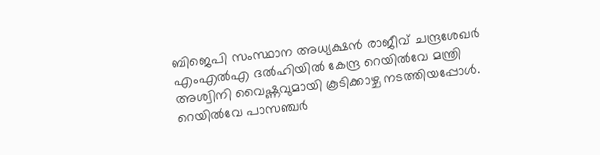ബിജെപി സംസ്ഥാന അധ്യക്ഷന്‍ രാജീവ് ചന്ദ്രശേഖര്‍ എംഎല്‍എ ദല്‍ഹിയില്‍ കേന്ദ്ര റെയില്‍വേ മന്ത്രി അശ്വിനി വൈഷ്ണവുമായി കൂടിക്കാഴ്ച നടത്തിയപ്പോള്‍. റെയില്‍വേ പാസഞ്ചര്‍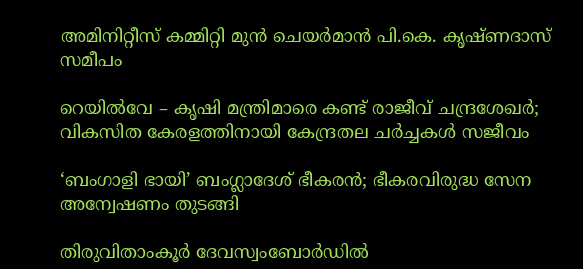അമിനിറ്റീസ് കമ്മിറ്റി മുന്‍ ചെയര്‍മാന്‍ പി.കെ. കൃഷ്ണദാസ് സമീപം

റെയില്‍വേ – കൃഷി മന്ത്രിമാരെ കണ്ട് രാജീവ് ചന്ദ്രശേഖര്‍; വികസിത കേരളത്തിനായി കേന്ദ്രതല ചര്‍ച്ചകള്‍ സജീവം

‘ബംഗാളി ഭായി’ ബംഗ്ലാദേശ് ഭീകരന്‍; ഭീകരവിരുദ്ധ സേന അന്വേഷണം തുടങ്ങി

തിരുവിതാംകൂര്‍ ദേവസ്വംബോര്‍ഡില്‍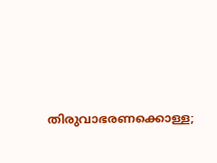തിരുവാഭരണക്കൊള്ള;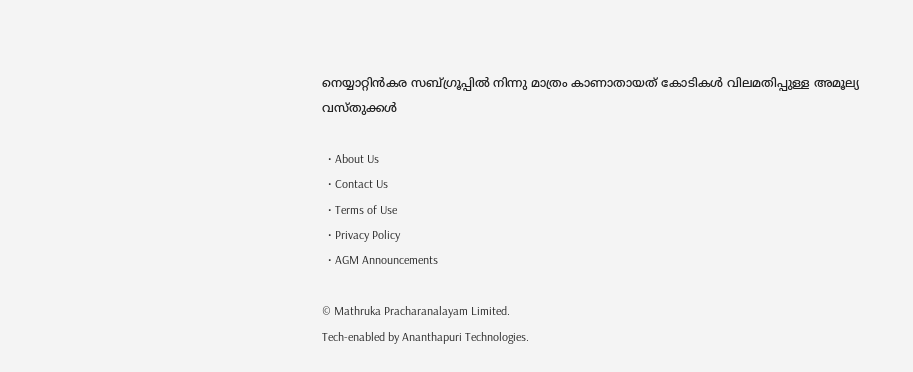നെയ്യാറ്റിന്‍കര സബ്ഗ്രൂപ്പില്‍ നിന്നു മാത്രം കാണാതായത് കോടികള്‍ വിലമതിപ്പുള്ള അമൂല്യ വസ്തുക്കള്‍

  • About Us
  • Contact Us
  • Terms of Use
  • Privacy Policy
  • AGM Announcements

© Mathruka Pracharanalayam Limited.
Tech-enabled by Ananthapuri Technologies.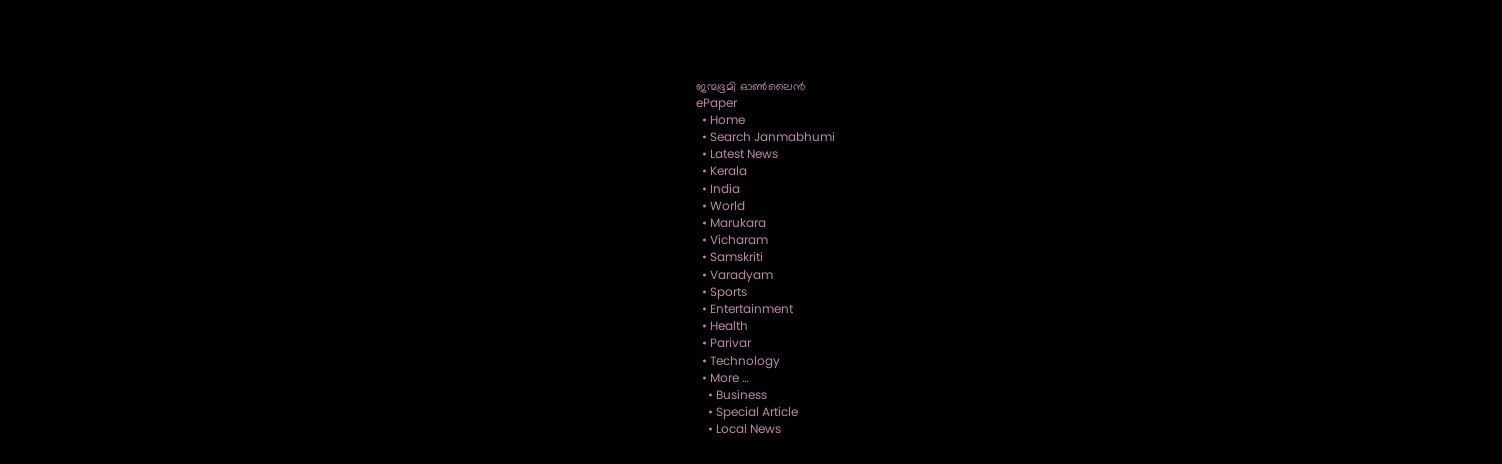ജന്മഭൂമി ഓണ്‍ലൈന്‍
ePaper
  • Home
  • Search Janmabhumi
  • Latest News
  • Kerala
  • India
  • World
  • Marukara
  • Vicharam
  • Samskriti
  • Varadyam
  • Sports
  • Entertainment
  • Health
  • Parivar
  • Technology
  • More …
    • Business
    • Special Article
    • Local News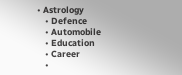• Astrology
    • Defence
    • Automobile
    • Education
    • Career
    •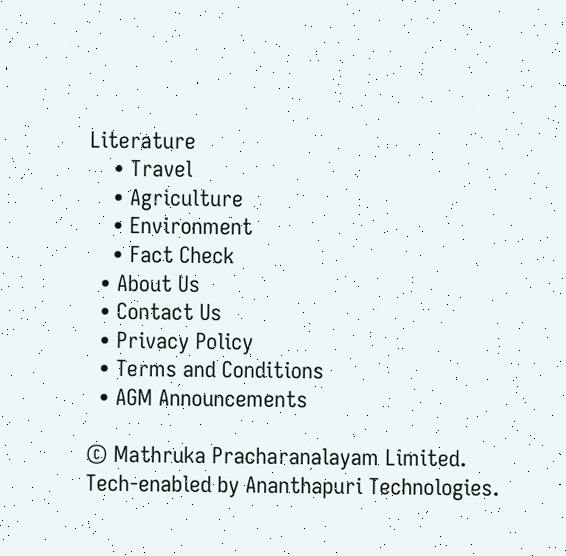Literature
    • Travel
    • Agriculture
    • Environment
    • Fact Check
  • About Us
  • Contact Us
  • Privacy Policy
  • Terms and Conditions
  • AGM Announcements

© Mathruka Pracharanalayam Limited.
Tech-enabled by Ananthapuri Technologies.